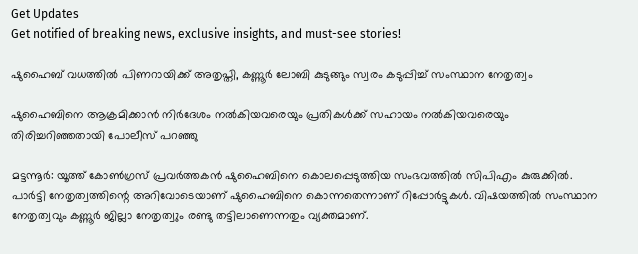Get Updates
Get notified of breaking news, exclusive insights, and must-see stories!

ഷുഹൈബ് വധത്തില്‍ പിണറായിക്ക് അതൃപ്തി, കണ്ണൂര്‍ ലോബി കുടുങ്ങും സ്വരം കടുപ്പിച്ച് സംസ്ഥാന നേതൃത്വം

ഷുഹൈബിനെ ആക്രമിക്കാന്‍ നിര്‍ദേശം നല്‍കിയവരെയും പ്രതികള്‍ക്ക് സഹായം നല്‍കിയവരെയും തിരിച്ചറിഞ്ഞതായി പോലീസ് പറഞ്ഞു

മട്ടന്നൂര്‍: യൂത്ത് കോണ്‍ഗ്രസ് പ്രവര്‍ത്തകന്‍ ഷുഹൈബിനെ കൊലപ്പെടുത്തിയ സംഭവത്തില്‍ സിപിഎം കുരുക്കില്‍. പാര്‍ട്ടി നേതൃത്വത്തിന്റെ അറിവോടെയാണ് ഷുഹൈബിനെ കൊന്നതെന്നാണ് റിപ്പോര്‍ട്ടുകള്‍. വിഷയത്തില്‍ സംസ്ഥാന നേതൃത്വവും കണ്ണൂര്‍ ജില്ലാ നേതൃത്വും രണ്ടു തട്ടിലാണെന്നതും വ്യക്തമാണ്.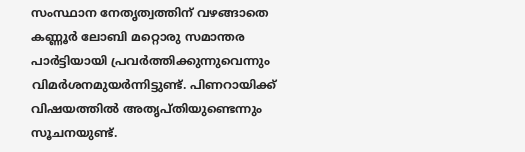സംസ്ഥാന നേതൃത്വത്തിന് വഴങ്ങാതെ കണ്ണൂര്‍ ലോബി മറ്റൊരു സമാന്തര പാര്‍ട്ടിയായി പ്രവര്‍ത്തിക്കുന്നുവെന്നും വിമര്‍ശനമുയര്‍ന്നിട്ടുണ്ട്. പിണറായിക്ക് വിഷയത്തില്‍ അതൃപ്തിയുണ്ടെന്നും സൂചനയുണ്ട്.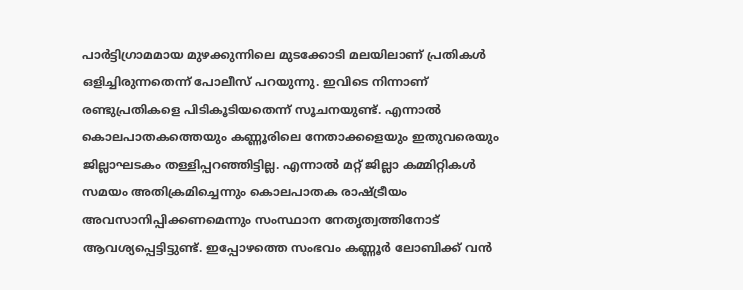പാര്‍ട്ടിഗ്രാമമായ മുഴക്കുന്നിലെ മുടക്കോടി മലയിലാണ് പ്രതികള്‍ ഒളിച്ചിരുന്നതെന്ന് പോലീസ് പറയുന്നു. ഇവിടെ നിന്നാണ് രണ്ടുപ്രതികളെ പിടികൂടിയതെന്ന് സൂചനയുണ്ട്. എന്നാല്‍ കൊലപാതകത്തെയും കണ്ണൂരിലെ നേതാക്കളെയും ഇതുവരെയും ജില്ലാഘടകം തള്ളിപ്പറഞ്ഞിട്ടില്ല. എന്നാല്‍ മറ്റ് ജില്ലാ കമ്മിറ്റികള്‍ സമയം അതിക്രമിച്ചെന്നും കൊലപാതക രാഷ്ട്രീയം അവസാനിപ്പിക്കണമെന്നും സംസ്ഥാന നേതൃത്വത്തിനോട് ആവശ്യപ്പെട്ടിട്ടുണ്ട്. ഇപ്പോഴത്തെ സംഭവം കണ്ണൂര്‍ ലോബിക്ക് വന്‍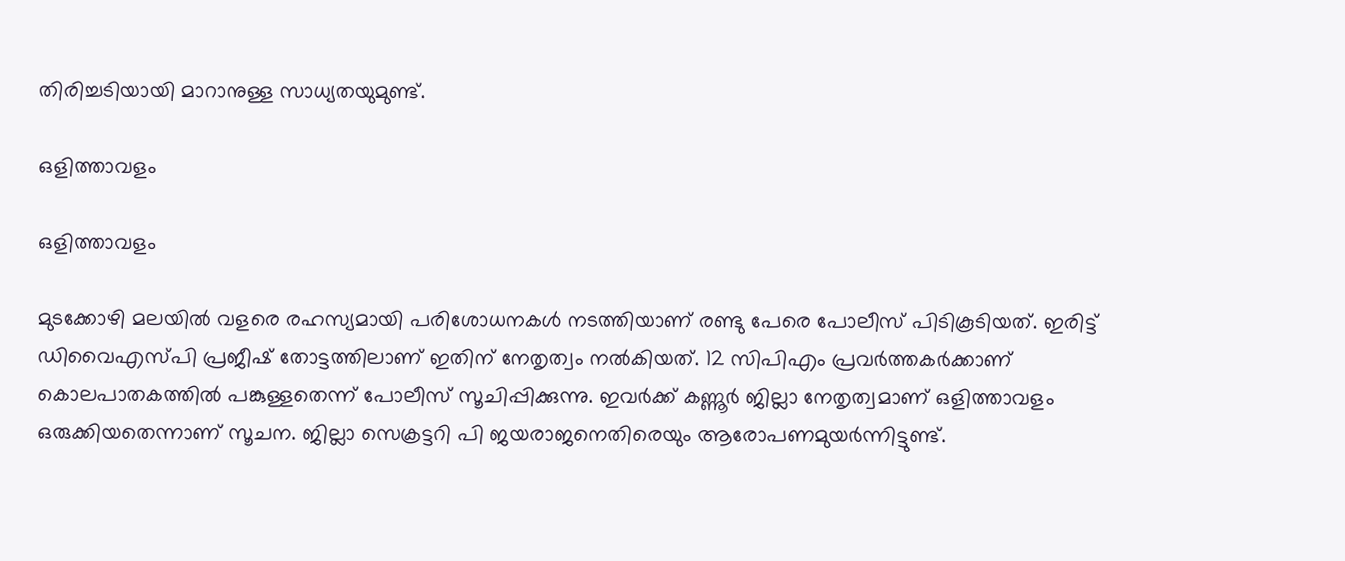തിരിച്ചടിയായി മാറാനുള്ള സാധ്യതയുമുണ്ട്.

ഒളിത്താവളം

ഒളിത്താവളം

മുടക്കോഴി മലയില്‍ വളരെ രഹസ്യമായി പരിശോധനകള്‍ നടത്തിയാണ് രണ്ടു പേരെ പോലീസ് പിടികൂടിയത്. ഇരിട്ട് ഡിവൈഎസ്പി പ്രജീഷ് തോട്ടത്തിലാണ് ഇതിന് നേതൃത്വം നല്‍കിയത്. 12 സിപിഎം പ്രവര്‍ത്തകര്‍ക്കാണ് കൊലപാതകത്തില്‍ പങ്കുള്ളതെന്ന് പോലീസ് സൂചിപ്പിക്കുന്നു. ഇവര്‍ക്ക് കണ്ണൂര്‍ ജില്ലാ നേതൃത്വമാണ് ഒളിത്താവളം ഒരുക്കിയതെന്നാണ് സൂചന. ജില്ലാ സെക്രട്ടറി പി ജയരാജനെതിരെയും ആരോപണമുയര്‍ന്നിട്ടുണ്ട്.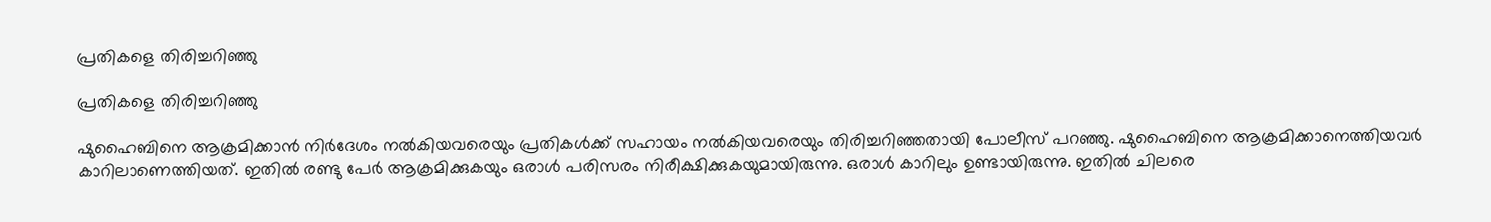പ്രതികളെ തിരിച്ചറിഞ്ഞു

പ്രതികളെ തിരിച്ചറിഞ്ഞു

ഷുഹൈബിനെ ആക്രമിക്കാന്‍ നിര്‍ദേശം നല്‍കിയവരെയും പ്രതികള്‍ക്ക് സഹായം നല്‍കിയവരെയും തിരിച്ചറിഞ്ഞതായി പോലീസ് പറഞ്ഞു. ഷുഹൈബിനെ ആക്രമിക്കാനെത്തിയവര്‍ കാറിലാണെത്തിയത്. ഇതില്‍ രണ്ടു പേര്‍ ആക്രമിക്കുകയും ഒരാള്‍ പരിസരം നിരീക്ഷിക്കുകയുമായിരുന്നു. ഒരാള്‍ കാറിലും ഉണ്ടായിരുന്നു. ഇതില്‍ ചിലരെ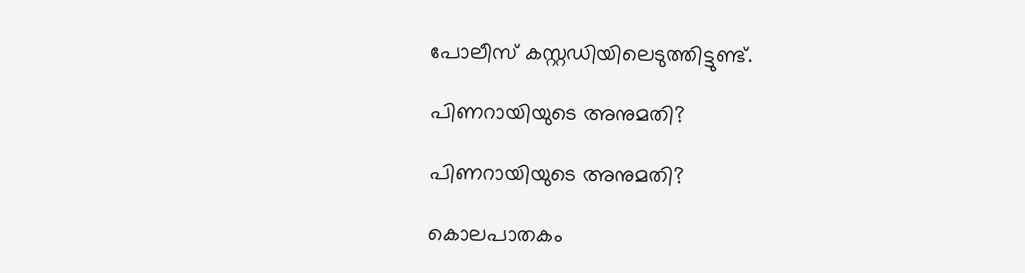പോലീസ് കസ്റ്റഡിയിലെടുത്തിട്ടുണ്ട്.

പിണറായിയുടെ അനുമതി?

പിണറായിയുടെ അനുമതി?

കൊലപാതകം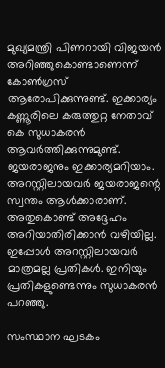മുഖ്യമന്ത്രി പിണറായി വിജയന്‍ അറിഞ്ഞുകൊണ്ടാണെന്ന് കോണ്‍ഗ്രസ് ആരോപിക്കുന്നുണ്ട്. ഇക്കാര്യം കണ്ണൂരിലെ കരുത്തുറ്റ നേതാവ് കെ സുധാകരന്‍ ആവര്‍ത്തിക്കുന്നുമുണ്ട്. ജയരാജനും ഇക്കാര്യമറിയാം. അറസ്റ്റിലായവര്‍ ജയരാജന്റെ സ്വന്തം ആള്‍ക്കാരാണ്. അതുകൊണ്ട് അദ്ദേഹം അറിയാതിരിക്കാന്‍ വഴിയില്ല. ഇപ്പോള്‍ അറസ്റ്റിലായവര്‍ മാത്രമല്ല പ്രതികള്‍. ഇനിയും പ്രതികളുണ്ടെന്നും സുധാകരന്‍ പറഞ്ഞു.

സംസ്ഥാന ഘടകം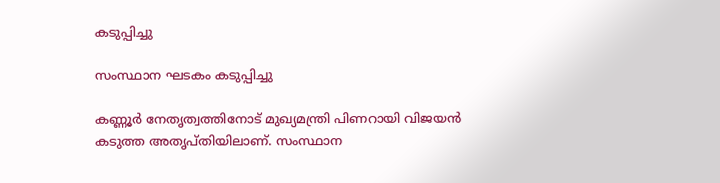കടുപ്പിച്ചു

സംസ്ഥാന ഘടകം കടുപ്പിച്ചു

കണ്ണൂര്‍ നേതൃത്വത്തിനോട് മുഖ്യമന്ത്രി പിണറായി വിജയന്‍ കടുത്ത അതൃപ്തിയിലാണ്. സംസ്ഥാന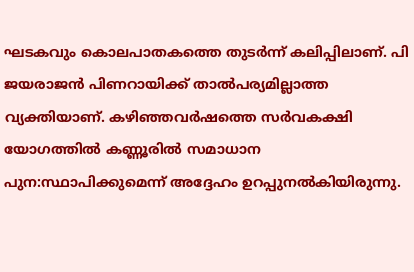ഘടകവും കൊലപാതകത്തെ തുടര്‍ന്ന് കലിപ്പിലാണ്. പി ജയരാജന്‍ പിണറായിക്ക് താല്‍പര്യമില്ലാത്ത വ്യക്തിയാണ്. കഴിഞ്ഞവര്‍ഷത്തെ സര്‍വകക്ഷി യോഗത്തില്‍ കണ്ണൂരില്‍ സമാധാന പുന:സ്ഥാപിക്കുമെന്ന് അദ്ദേഹം ഉറപ്പുനല്‍കിയിരുന്നു.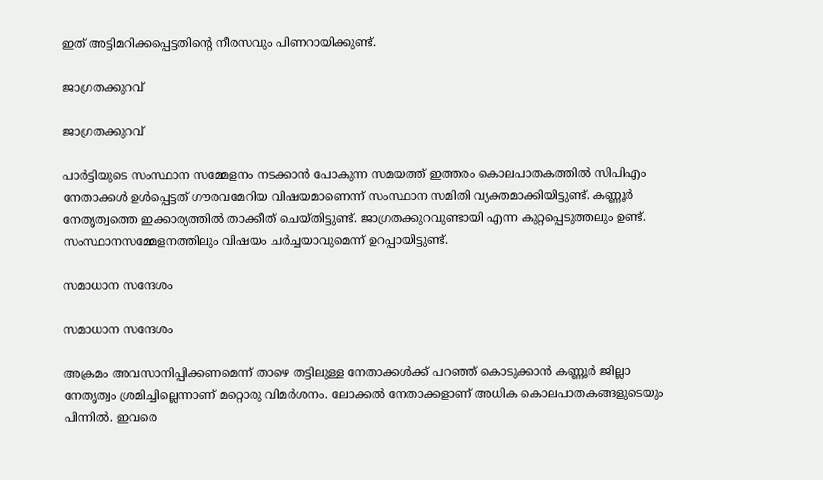ഇത് അട്ടിമറിക്കപ്പെട്ടതിന്റെ നീരസവും പിണറായിക്കുണ്ട്.

ജാഗ്രതക്കുറവ്

ജാഗ്രതക്കുറവ്

പാര്‍ട്ടിയുടെ സംസ്ഥാന സമ്മേളനം നടക്കാന്‍ പോകുന്ന സമയത്ത് ഇത്തരം കൊലപാതകത്തില്‍ സിപിഎം നേതാക്കള്‍ ഉള്‍പ്പെട്ടത് ഗൗരവമേറിയ വിഷയമാണെന്ന് സംസ്ഥാന സമിതി വ്യക്തമാക്കിയിട്ടുണ്ട്. കണ്ണൂര്‍ നേതൃത്വത്തെ ഇക്കാര്യത്തില്‍ താക്കീത് ചെയ്തിട്ടുണ്ട്. ജാഗ്രതക്കുറവുണ്ടായി എന്ന കുറ്റപ്പെടുത്തലും ഉണ്ട്. സംസ്ഥാനസമ്മേളനത്തിലും വിഷയം ചര്‍ച്ചയാവുമെന്ന് ഉറപ്പായിട്ടുണ്ട്.

സമാധാന സന്ദേശം

സമാധാന സന്ദേശം

അക്രമം അവസാനിപ്പിക്കണമെന്ന് താഴെ തട്ടിലുള്ള നേതാക്കള്‍ക്ക് പറഞ്ഞ് കൊടുക്കാന്‍ കണ്ണൂര്‍ ജില്ലാ നേതൃത്വം ശ്രമിച്ചില്ലെന്നാണ് മറ്റൊരു വിമര്‍ശനം. ലോക്കല്‍ നേതാക്കളാണ് അധിക കൊലപാതകങ്ങളുടെയും പിന്നില്‍. ഇവരെ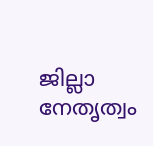ജില്ലാ നേതൃത്വം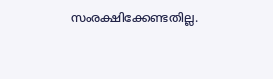സംരക്ഷിക്കേണ്ടതില്ല.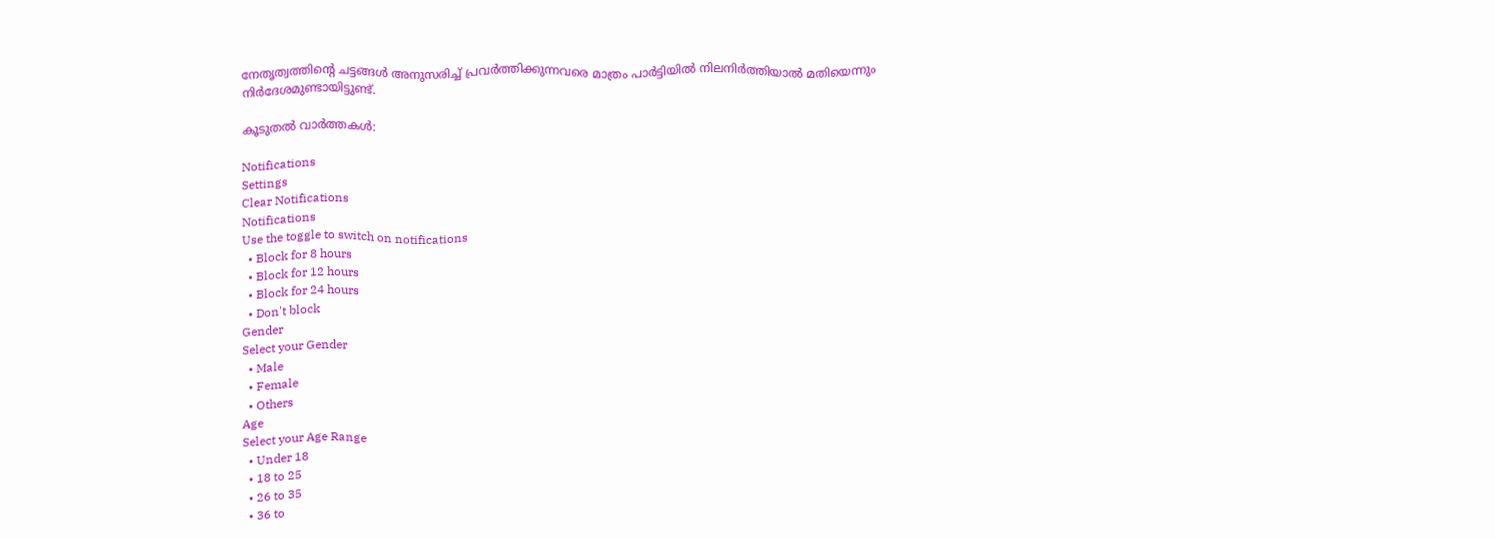നേതൃത്വത്തിന്റെ ചട്ടങ്ങള്‍ അനുസരിച്ച് പ്രവര്‍ത്തിക്കുന്നവരെ മാത്രം പാര്‍ട്ടിയില്‍ നിലനിര്‍ത്തിയാല്‍ മതിയെന്നും നിര്‍ദേശമുണ്ടായിട്ടുണ്ട്.

കൂടുതൽ വാർത്തകൾ:

Notifications
Settings
Clear Notifications
Notifications
Use the toggle to switch on notifications
  • Block for 8 hours
  • Block for 12 hours
  • Block for 24 hours
  • Don't block
Gender
Select your Gender
  • Male
  • Female
  • Others
Age
Select your Age Range
  • Under 18
  • 18 to 25
  • 26 to 35
  • 36 to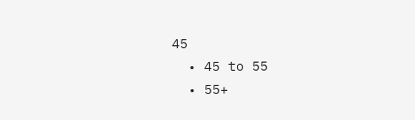45
  • 45 to 55
  • 55+